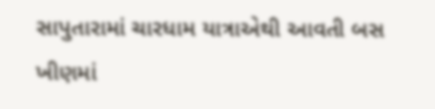સાપુતારામાં ચારધામ યાત્રાએથી આવતી બસ ખીણમાં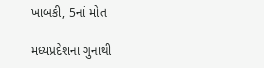ખાબકી, 5નાં મોત

મધ્યપ્રદેશના ગુનાથી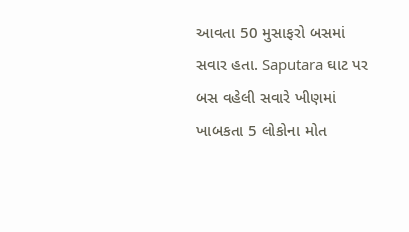આવતા 50 મુસાફરો બસમાં સવાર હતા. Saputara ઘાટ પર બસ વહેલી સવારે ખીણમાં ખાબકતા 5 લોકોના મોત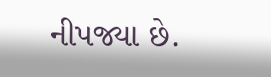નીપજ્યા છે.